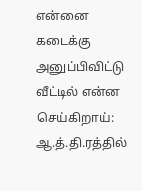என்னை கடைக்கு அனுப்பிவிட்டு வீட்டில் என்ன செய்கிறாய்: ஆ.த்.தி.ரத்தில்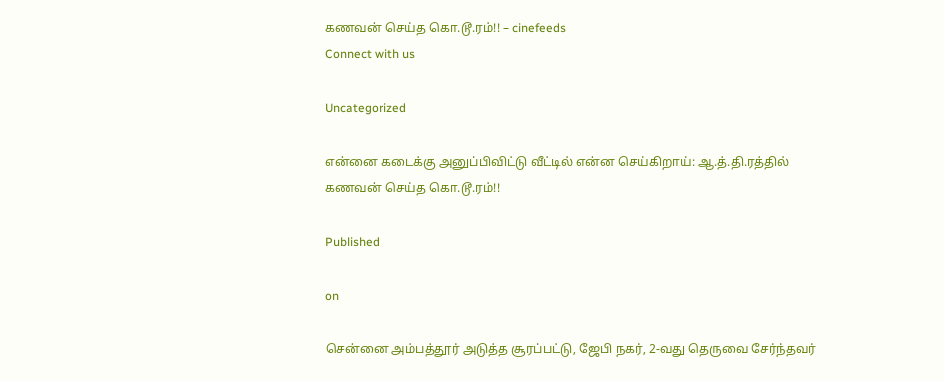கணவன் செய்த கொ.டூ.ரம்!! – cinefeeds
Connect with us

Uncategorized

என்னை கடைக்கு அனுப்பிவிட்டு வீட்டில் என்ன செய்கிறாய்: ஆ.த்.தி.ரத்தில் கணவன் செய்த கொ.டூ.ரம்!!

Published

on

சென்னை அம்பத்தூர் அடுத்த சூரப்பட்டு, ஜேபி நகர், 2-வது தெருவை சேர்ந்தவர்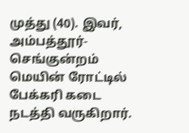முத்து (40). இவர், அம்பத்தூர்- செங்குன்றம் மெயின் ரோட்டில் பேக்கரி கடை நடத்தி வருகிறார்.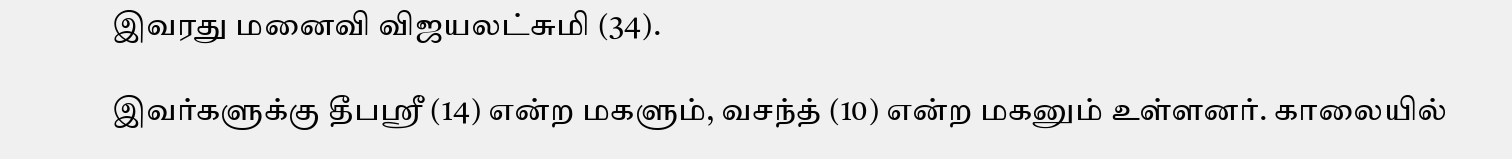இவரது மனைவி விஜயலட்சுமி (34).

இவர்களுக்கு தீபஸ்ரீ (14) என்ற மகளும், வசந்த் (10) என்ற மகனும் உள்ளனர். காலையில்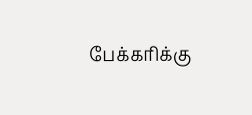பேக்கரிக்கு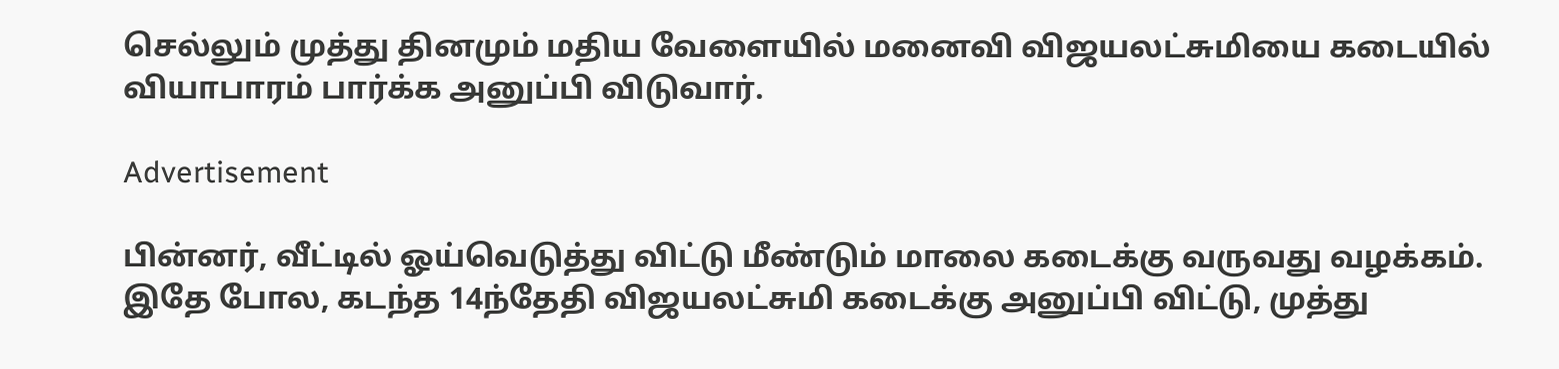செல்லும் முத்து தினமும் மதிய வேளையில் மனைவி விஜயலட்சுமியை கடையில் வியாபாரம் பார்க்க அனுப்பி விடுவார்.

Advertisement

பின்னர், வீட்டில் ஓய்வெடுத்து விட்டு மீண்டும் மாலை கடைக்கு வருவது வழக்கம். இதே போல, கடந்த 14ந்தேதி விஜயலட்சுமி கடைக்கு அனுப்பி விட்டு, முத்து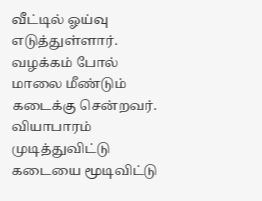வீட்டில் ஓய்வு எடுத்துள்ளார். வழக்கம் போல் மாலை மீண்டும் கடைக்கு சென்றவர். வியாபாரம் முடித்துவிட்டு கடையை மூடிவிட்டு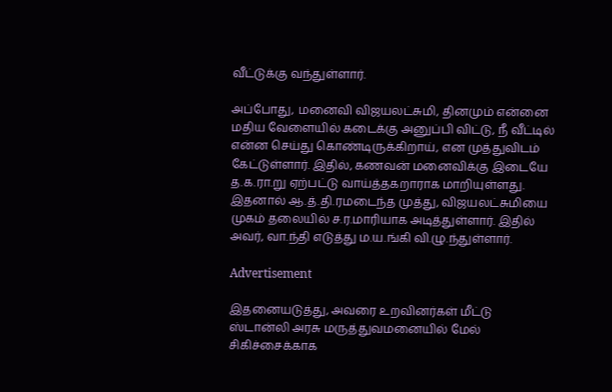வீட்டுக்கு வந்துள்ளார்.

அப்போது, மனைவி விஜயலட்சுமி, தினமும் என்னை மதிய வேளையில் கடைக்கு அனுப்பி விட்டு, நீ வீட்டில் என்ன செய்து கொண்டிருக்கிறாய், என முத்துவிடம் கேட்டுள்ளார். இதில், கணவன் மனைவிக்கு இடையே த.க.ரா.று ஏற்பட்டு வாய்த்தகறாராக மாறியுள்ளது. இதனால் ஆ.த்.தி.ரமடைந்த முத்து, விஜயலட்சுமியை முகம் தலையில் ச.ர.மாரியாக அடித்துள்ளார். இதில் அவர், வா.ந்தி எடுத்து ம.ய.ங்கி வி.ழு.ந்துள்ளார்.

Advertisement

இதனையடுத்து, அவரை உறவினர்கள் மீட்டு ஸ்டான்லி அரசு மருத்துவமனையில் மேல் சிகிச்சைக்காக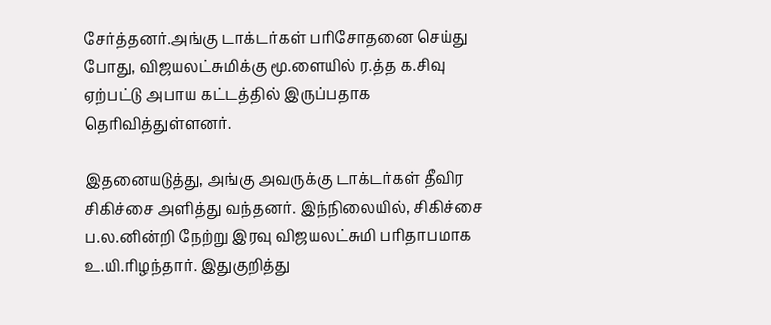சேர்த்தனர்.அங்கு டாக்டர்கள் பரிசோதனை செய்து போது, விஜயலட்சுமிக்கு மூ.ளையில் ர.த்த க.சிவு ஏற்பட்டு அபாய கட்டத்தில் இருப்பதாக தெரிவித்துள்ளனர்.

இதனையடுத்து, அங்கு அவருக்கு டாக்டர்கள் தீவிர சிகிச்சை அளித்து வந்தனர். இந்நிலையில், சிகிச்சை ப.ல.னின்றி நேற்று இரவு விஜயலட்சுமி பரிதாபமாக உ.யி.ரிழந்தார். இதுகுறித்து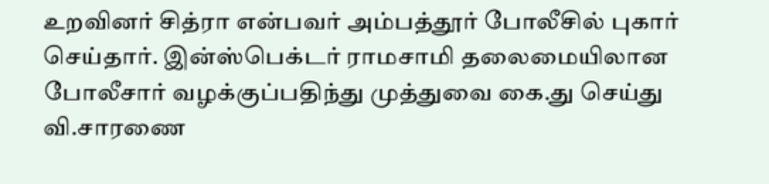உறவினர் சித்ரா என்பவர் அம்பத்தூர் போலீசில் புகார் செய்தார். இன்ஸ்பெக்டர் ராமசாமி தலைமையிலான போலீசார் வழக்குப்பதிந்து முத்துவை கை.து செய்து வி.சாரணை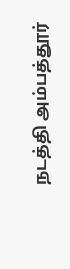நடத்தி அம்பத்தூர்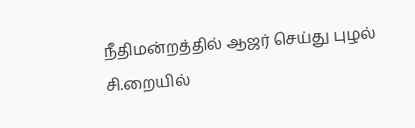நீதிமன்றத்தில் ஆஜர் செய்து புழல் சி.றையில்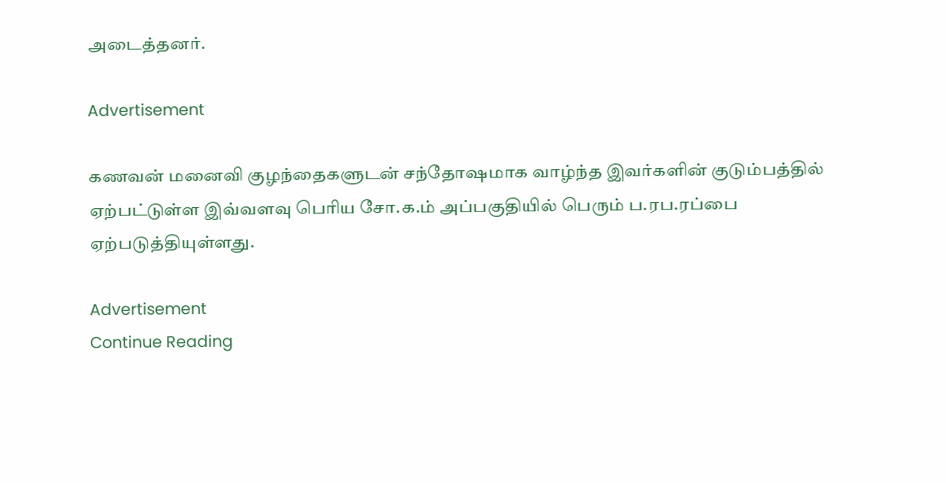அடைத்தனர்.

Advertisement

கணவன் மனைவி குழந்தைகளுடன் சந்தோஷமாக வாழ்ந்த இவர்களின் குடும்பத்தில் ஏற்பட்டுள்ள இவ்வளவு பெரிய சோ.க.ம் அப்பகுதியில் பெரும் ப.ரப.ரப்பை ஏற்படுத்தியுள்ளது.

Advertisement
Continue Reading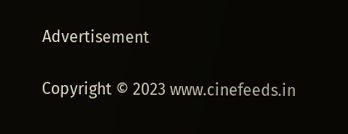Advertisement

Copyright © 2023 www.cinefeeds.in